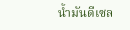น้ำมันดีเซล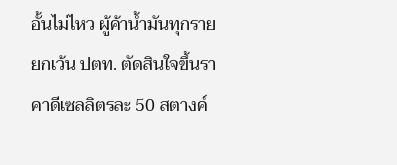อั้นไม่ไหว ผู้ค้าน้ำมันทุกรายยกเว้น ปตท. ตัดสินใจขึ้นราคาดีเซลลิตรละ 50 สตางค์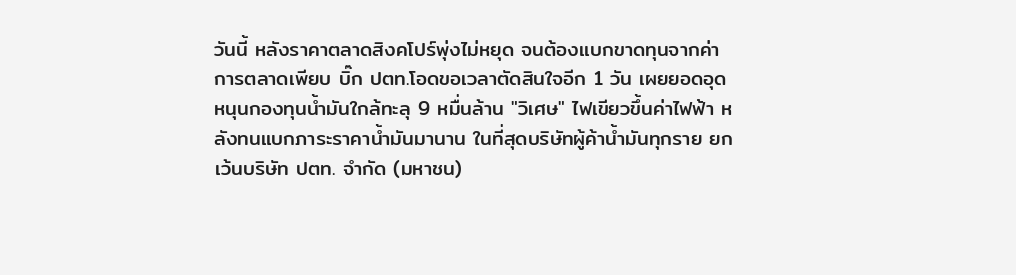วันนี้ หลังราคาตลาดสิงคโปร์พุ่งไม่หยุด จนต้องแบกขาดทุนจากค่าการตลาดเพียบ บิ๊ก ปตท.โอดขอเวลาตัดสินใจอีก 1 วัน เผยยอดอุดหนุนกองทุนน้ำมันใกล้ทะลุ 9 หมื่นล้าน "วิเศษ" ไฟเขียวขึ้นค่าไฟฟ้า หลังทนแบกภาระราคาน้ำมันมานาน ในที่สุดบริษัทผู้ค้าน้ำมันทุกราย ยกเว้นบริษัท ปตท. จำกัด (มหาชน)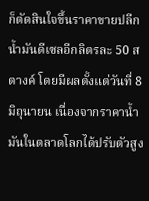ก็ตัดสินใจขึ้นราคาขายปลีกน้ำมันดีเซลอีกลิตรละ 50 สตางค์ โดยมีผลตั้งแต่วันที่ 8 มิถุนายน เนื่องจากราคาน้ำมันในตลาดโลกได้ปรับตัวสูง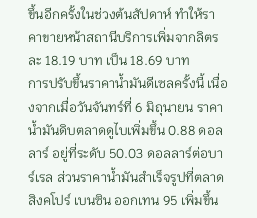ขึ้นอีกครั้งในช่วงต้นสัปดาห์ ทำให้ราคาขายหน้าสถานีบริการเพิ่มจากลิตรละ 18.19 บาท เป็น 18.69 บาท
การปรับขึ้นราคาน้ำมันดีเซลครั้งนี้ เนื่องจากเมื่อวันจันทร์ที่ 6 มิถุนายน ราคาน้ำมันดิบตลาดดูไบเพิ่มขึ้น 0.88 ดอลลาร์ อยู่ที่ระดับ 50.03 ดอลลาร์ต่อบาร์เรล ส่วนราคาน้ำมันสำเร็จรูปที่ตลาดสิงคโปร์ เบนซิน ออกเทน 95 เพิ่มขึ้น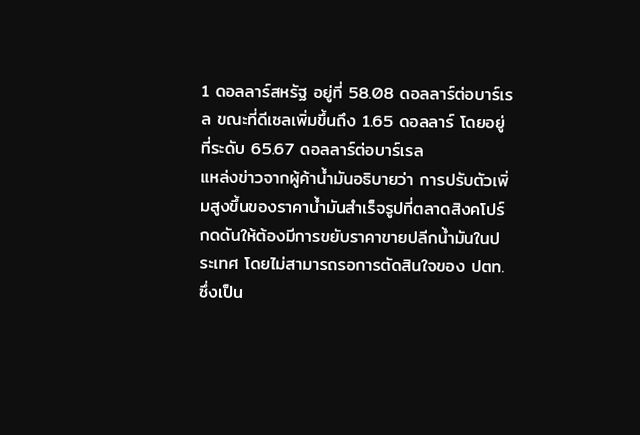1 ดอลลาร์สหรัฐ อยู่ที่ 58.08 ดอลลาร์ต่อบาร์เรล ขณะที่ดีเซลเพิ่มขึ้นถึง 1.65 ดอลลาร์ โดยอยู่ที่ระดับ 65.67 ดอลลาร์ต่อบาร์เรล
แหล่งข่าวจากผู้ค้าน้ำมันอธิบายว่า การปรับตัวเพิ่มสูงขึ้นของราคาน้ำมันสำเร็จรูปที่ตลาดสิงคโปร์ กดดันให้ต้องมีการขยับราคาขายปลีกน้ำมันในประเทศ โดยไม่สามารถรอการตัดสินใจของ ปตท. ซึ่งเป็น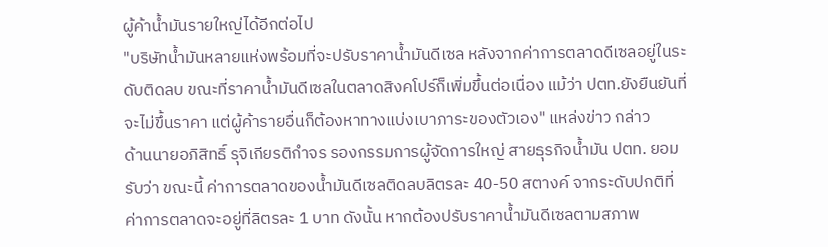ผู้ค้าน้ำมันรายใหญ่ได้อีกต่อไป
"บริษัทน้ำมันหลายแห่งพร้อมที่จะปรับราคาน้ำมันดีเซล หลังจากค่าการตลาดดีเซลอยู่ในระดับติดลบ ขณะที่ราคาน้ำมันดีเซลในตลาดสิงคโปร์ก็เพิ่มขึ้นต่อเนื่อง แม้ว่า ปตท.ยังยืนยันที่จะไม่ขึ้นราคา แต่ผู้ค้ารายอื่นก็ต้องหาทางแบ่งเบาภาระของตัวเอง" แหล่งข่าว กล่าว
ด้านนายอภิสิทธิ์ รุจิเกียรติกำจร รองกรรมการผู้จัดการใหญ่ สายธุรกิจน้ำมัน ปตท. ยอมรับว่า ขณะนี้ ค่าการตลาดของน้ำมันดีเซลติดลบลิตรละ 40-50 สตางค์ จากระดับปกติที่ค่าการตลาดจะอยู่ที่ลิตรละ 1 บาท ดังนั้น หากต้องปรับราคาน้ำมันดีเซลตามสภาพ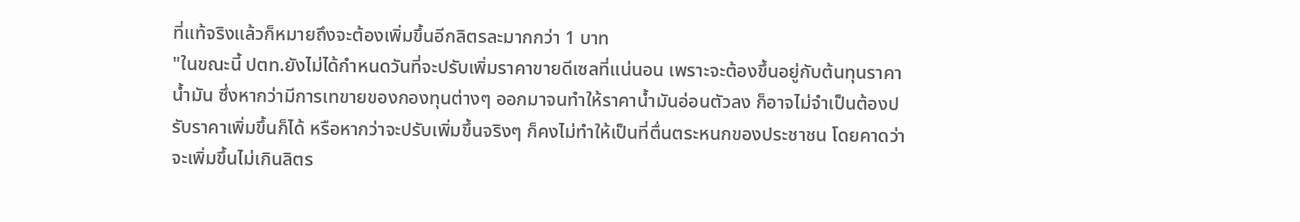ที่แท้จริงแล้วก็หมายถึงจะต้องเพิ่มขึ้นอีกลิตรละมากกว่า 1 บาท
"ในขณะนี้ ปตท.ยังไม่ได้กำหนดวันที่จะปรับเพิ่มราคาขายดีเซลที่แน่นอน เพราะจะต้องขึ้นอยู่กับต้นทุนราคาน้ำมัน ซึ่งหากว่ามีการเทขายของกองทุนต่างๆ ออกมาจนทำให้ราคาน้ำมันอ่อนตัวลง ก็อาจไม่จำเป็นต้องปรับราคาเพิ่มขึ้นก็ได้ หรือหากว่าจะปรับเพิ่มขึ้นจริงๆ ก็คงไม่ทำให้เป็นที่ตื่นตระหนกของประชาชน โดยคาดว่าจะเพิ่มขึ้นไม่เกินลิตร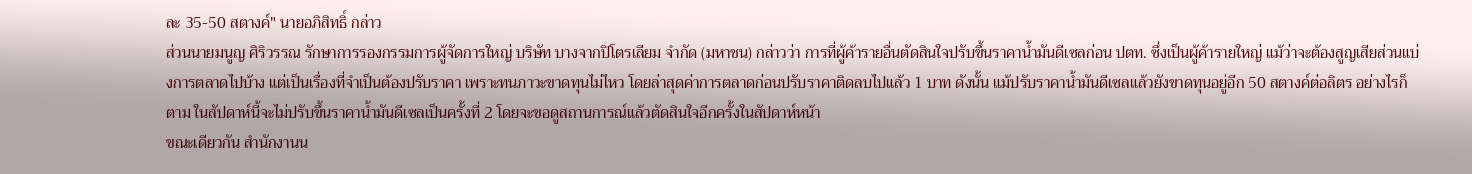ละ 35-50 สตางค์" นายอภิสิทธิ์ กล่าว
ส่วนนายมนูญ ศิริวรรณ รักษาการรองกรรมการผู้จัดการใหญ่ บริษัท บางจากปิโตรเลียม จำกัด (มหาชน) กล่าวว่า การที่ผู้ค้ารายอื่นตัดสินใจปรับขึ้นราคาน้ำมันดีเซลก่อน ปตท. ซึ่งเป็นผู้ค้ารายใหญ่ แม้ว่าจะต้องสูญเสียส่วนแบ่งการตลาดไปบ้าง แต่เป็นเรื่องที่จำเป็นต้องปรับราคา เพราะทนภาวะขาดทุนไม่ไหว โดยล่าสุดค่าการตลาดก่อนปรับราคาติดลบไปแล้ว 1 บาท ดังนั้น แม้ปรับราคาน้ำมันดีเซลแล้วยังขาดทุนอยู่อีก 50 สตางค์ต่อลิตร อย่างไรก็ตาม ในสัปดาห์นี้จะไม่ปรับขึ้นราคาน้ำมันดีเซลเป็นครั้งที่ 2 โดยจะขอดูสถานการณ์แล้วตัดสินใจอีกครั้งในสัปดาห์หน้า
ขณะเดียวกัน สำนักงานน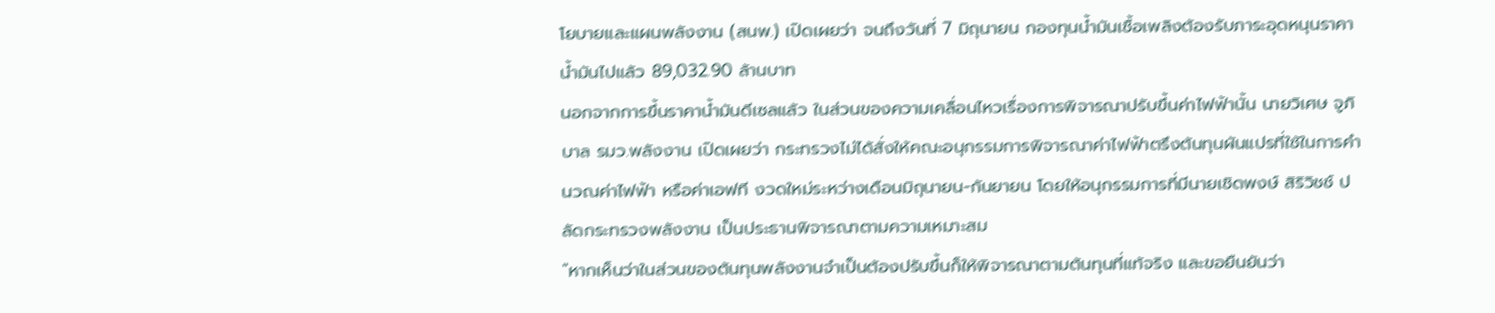โยบายและแผนพลังงาน (สนพ.) เปิดเผยว่า จนถึงวันที่ 7 มิถุนายน กองทุนน้ำมันเชื้อเพลิงต้องรับภาระอุดหนุนราคาน้ำมันไปแล้ว 89,032.90 ล้านบาท
นอกจากการขึ้นราคาน้ำมันดีเซลแล้ว ในส่วนของความเคลื่อนไหวเรื่องการพิจารณาปรับขึ้นค่าไฟฟ้านั้น นายวิเศษ จูภิบาล รมว.พลังงาน เปิดเผยว่า กระทรวงไม่ได้สั่งให้คณะอนุกรรมการพิจารณาค่าไฟฟ้าตรึงต้นทุนผันแปรที่ใช้ในการคำนวณค่าไฟฟ้า หรือค่าเอฟที งวดใหม่ระหว่างเดือนมิถุนายน-กันยายน โดยให้อนุกรรมการที่มีนายเชิดพงษ์ สิริวิชช์ ปลัดกระทรวงพลังงาน เป็นประธานพิจารณาตามความเหมาะสม
"หากเห็นว่าในส่วนของต้นทุนพลังงานจำเป็นต้องปรับขึ้นก็ให้พิจารณาตามต้นทุนที่แท้จริง และขอยืนยันว่า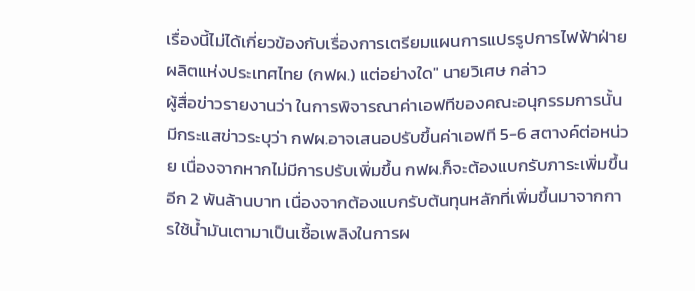เรื่องนี้ไม่ได้เกี่ยวข้องกับเรื่องการเตรียมแผนการแปรรูปการไฟฟ้าฝ่ายผลิตแห่งประเทศไทย (กฟผ.) แต่อย่างใด" นายวิเศษ กล่าว
ผู้สื่อข่าวรายงานว่า ในการพิจารณาค่าเอฟทีของคณะอนุกรรมการนั้น มีกระแสข่าวระบุว่า กฟผ.อาจเสนอปรับขึ้นค่าเอฟที 5-6 สตางค์ต่อหน่วย เนื่องจากหากไม่มีการปรับเพิ่มขึ้น กฟผ.ก็จะต้องแบกรับภาระเพิ่มขึ้นอีก 2 พันล้านบาท เนื่องจากต้องแบกรับต้นทุนหลักที่เพิ่มขึ้นมาจากการใช้น้ำมันเตามาเป็นเชื้อเพลิงในการผ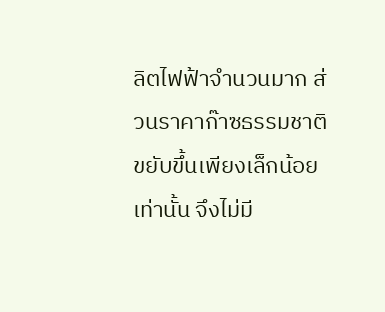ลิตไฟฟ้าจำนวนมาก ส่วนราคาก๊าซธรรมชาติขยับขึ้นเพียงเล็กน้อยเท่านั้น จึงไม่มี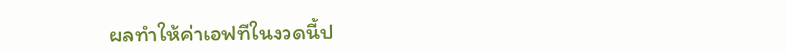ผลทำให้ค่าเอฟทีในงวดนี้ป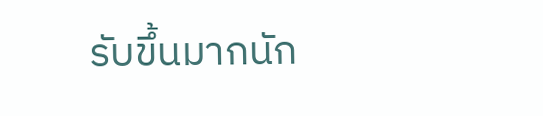รับขึ้นมากนัก